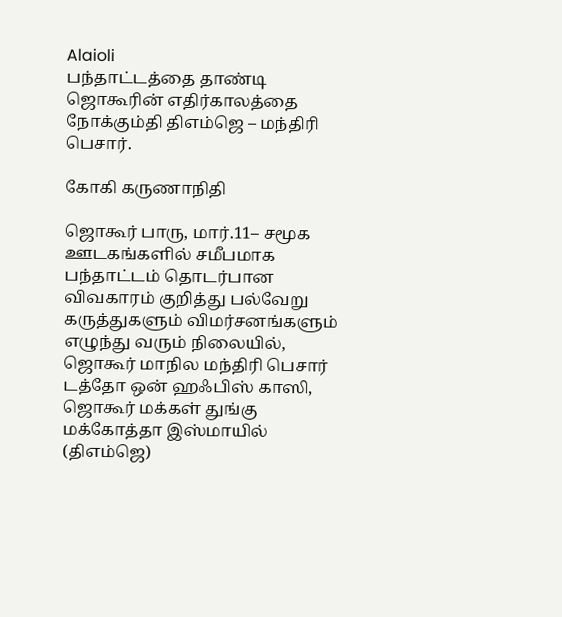Alaioli
பந்தாட்டத்தை தாண்டி ஜொகூரின் எதிர்காலத்தை நோக்கும்தி திஎம்ஜெ – மந்திரி பெசார்.

கோகி கருணாநிதி

ஜொகூர் பாரு, மார்.11– சமூக ஊடகங்களில் சமீபமாக பந்தாட்டம் தொடர்பான விவகாரம் குறித்து பல்வேறு கருத்துகளும் விமர்சனங்களும் எழுந்து வரும் நிலையில், ஜொகூர் மாநில மந்திரி பெசார் டத்தோ ஒன் ஹஃபிஸ் காஸி, ஜொகூர் மக்கள் துங்கு மக்கோத்தா இஸ்மாயில் (திஎம்ஜெ)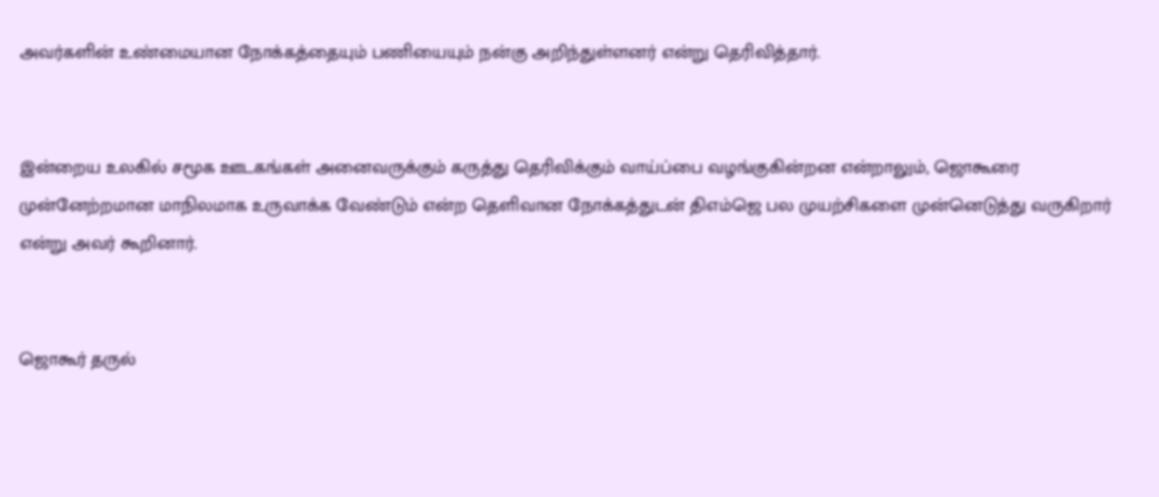அவர்களின் உண்மையான நோக்கத்தையும் பணியையும் நன்கு அறிந்துள்ளனர் என்று தெரிவித்தார்.


இன்றைய உலகில் சமூக ஊடகங்கள் அனைவருக்கும் கருத்து தெரிவிக்கும் வாய்ப்பை வழங்குகின்றன என்றாலும், ஜொகூரை முன்னேற்றமான மாநிலமாக உருவாக்க வேண்டும் என்ற தெளிவான நோக்கத்துடன் திஎம்ஜெ பல முயற்சிகளை முன்னெடுத்து வருகிறார் என்று அவர் கூறினார்.


ஜொகூர் தருல்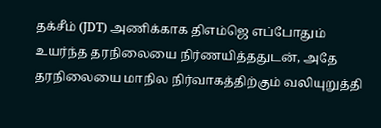தக்சீம் (JDT) அணிக்காக திஎம்ஜெ எப்போதும் உயர்ந்த தரநிலையை நிர்ணயித்ததுடன், அதே தரநிலையை மாநில நிர்வாகத்திற்கும் வலியுறுத்தி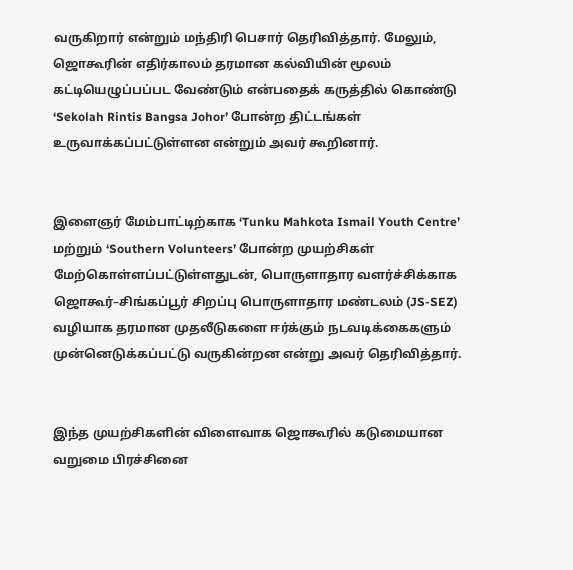வருகிறார் என்றும் மந்திரி பெசார் தெரிவித்தார். மேலும், ஜொகூரின் எதிர்காலம் தரமான கல்வியின் மூலம் கட்டியெழுப்பப்பட வேண்டும் என்பதைக் கருத்தில் கொண்டு ‘Sekolah Rintis Bangsa Johor’ போன்ற திட்டங்கள் உருவாக்கப்பட்டுள்ளன என்றும் அவர் கூறினார்.


இளைஞர் மேம்பாட்டிற்காக ‘Tunku Mahkota Ismail Youth Centre’ மற்றும் ‘Southern Volunteers’ போன்ற முயற்சிகள் மேற்கொள்ளப்பட்டுள்ளதுடன், பொருளாதார வளர்ச்சிக்காக ஜொகூர்–சிங்கப்பூர் சிறப்பு பொருளாதார மண்டலம் (JS-SEZ) வழியாக தரமான முதலீடுகளை ஈர்க்கும் நடவடிக்கைகளும் முன்னெடுக்கப்பட்டு வருகின்றன என்று அவர் தெரிவித்தார்.


இந்த முயற்சிகளின் விளைவாக ஜொகூரில் கடுமையான வறுமை பிரச்சினை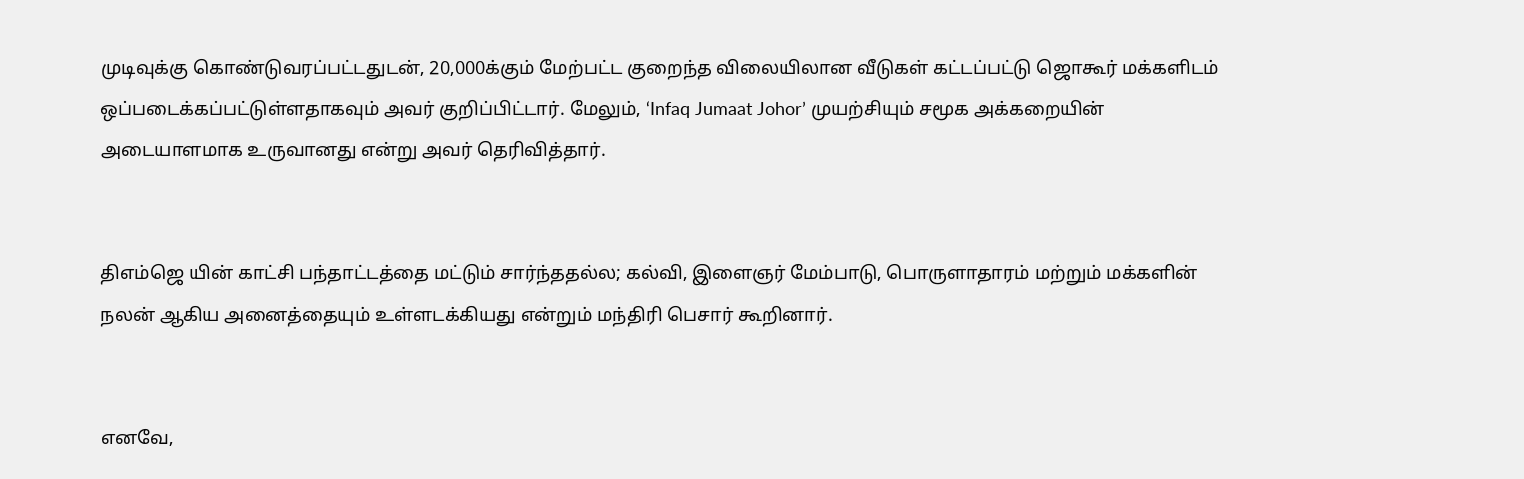முடிவுக்கு கொண்டுவரப்பட்டதுடன், 20,000க்கும் மேற்பட்ட குறைந்த விலையிலான வீடுகள் கட்டப்பட்டு ஜொகூர் மக்களிடம் ஒப்படைக்கப்பட்டுள்ளதாகவும் அவர் குறிப்பிட்டார். மேலும், ‘Infaq Jumaat Johor’ முயற்சியும் சமூக அக்கறையின் அடையாளமாக உருவானது என்று அவர் தெரிவித்தார்.


திஎம்ஜெ யின் காட்சி பந்தாட்டத்தை மட்டும் சார்ந்ததல்ல; கல்வி, இளைஞர் மேம்பாடு, பொருளாதாரம் மற்றும் மக்களின் நலன் ஆகிய அனைத்தையும் உள்ளடக்கியது என்றும் மந்திரி பெசார் கூறினார்.


எனவே,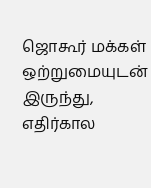ஜொகூர் மக்கள் ஒற்றுமையுடன் இருந்து, எதிர்கால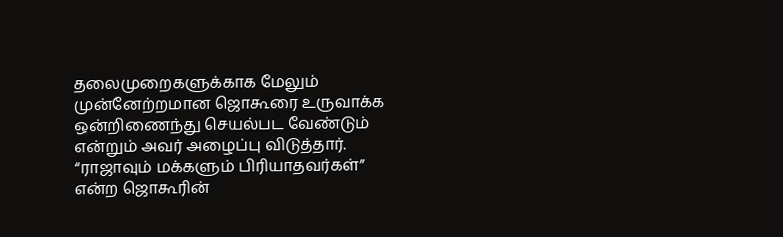தலைமுறைகளுக்காக மேலும் முன்னேற்றமான ஜொகூரை உருவாக்க ஒன்றிணைந்து செயல்பட வேண்டும் என்றும் அவர் அழைப்பு விடுத்தார். “ராஜாவும் மக்களும் பிரியாதவர்கள்” என்ற ஜொகூரின்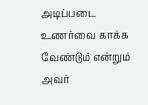அடிப்படை உணர்வை காக்க வேண்டும் என்றும் அவர்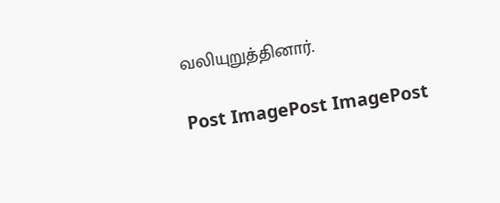வலியுறுத்தினார்.

Post ImagePost ImagePost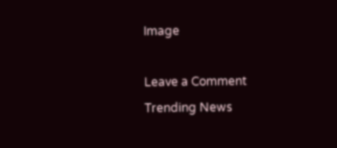Image

Leave a Comment
Trending News